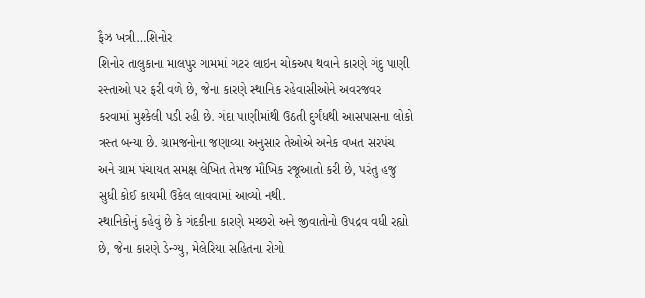ફૈઝ ખત્રી…શિનોર
શિનોર તાલુકાના માલપુર ગામમાં ગટર લાઇન ચોકઅપ થવાને કારણે ગંદુ પાણી રસ્તાઓ પર ફરી વળે છે, જેના કારણે સ્થાનિક રહેવાસીઓને અવરજવર કરવામાં મુશ્કેલી પડી રહી છે. ગંદા પાણીમાંથી ઉઠતી દુર્ગંધથી આસપાસના લોકો ત્રસ્ત બન્યા છે. ગ્રામજનોના જણાવ્યા અનુસાર તેઓએ અનેક વખત સરપંચ અને ગ્રામ પંચાયત સમક્ષ લેખિત તેમજ મૌખિક રજૂઆતો કરી છે, પરંતુ હજુ સુધી કોઈ કાયમી ઉકેલ લાવવામાં આવ્યો નથી.
સ્થાનિકોનું કહેવું છે કે ગંદકીના કારણે મચ્છરો અને જીવાતોનો ઉપદ્રવ વધી રહ્યો છે, જેના કારણે ડેન્ગ્યુ, મેલેરિયા સહિતના રોગો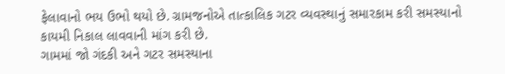ફેલાવાનો ભય ઉભો થયો છે. ગ્રામજનોએ તાત્કાલિક ગટર વ્યવસ્થાનું સમારકામ કરી સમસ્યાનો કાયમી નિકાલ લાવવાની માંગ કરી છે.
ગામમાં જો ગંદકી અને ગટર સમસ્યાના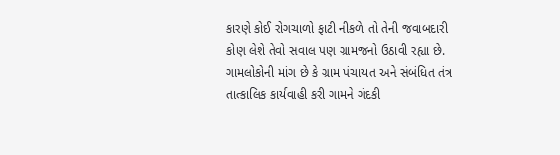કારણે કોઈ રોગચાળો ફાટી નીકળે તો તેની જવાબદારી કોણ લેશે તેવો સવાલ પણ ગ્રામજનો ઉઠાવી રહ્યા છે.
ગામલોકોની માંગ છે કે ગ્રામ પંચાયત અને સંબંધિત તંત્ર તાત્કાલિક કાર્યવાહી કરી ગામને ગંદકી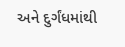અને દુર્ગંધમાંથી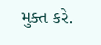મુક્ત કરે.